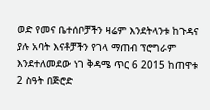ወድ የመና ቤተሰቦቻችን ዛሬም እንደትላንቱ ከጉዳና ያሉ አባት እናቶቻችን የገላ ማጠብ ፕሮግራም እንደተለመደው ነገ ቅዳሜ ጥር 6 2015 ከጠዋቱ 2 ስዓት በጅሮድ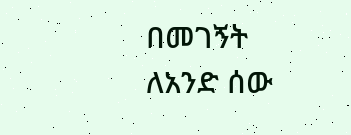በመገኝት ለአንድ ሰው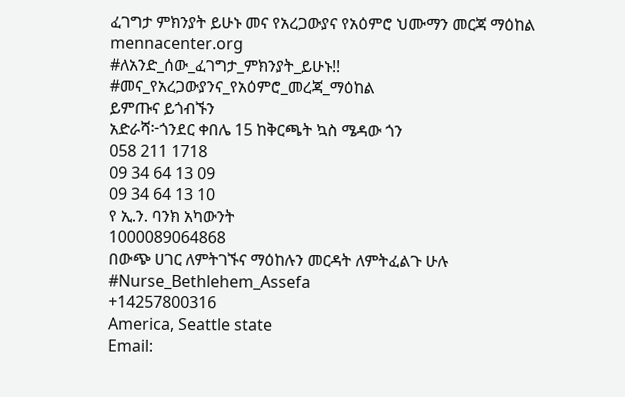ፈገግታ ምክንያት ይሁኑ መና የአረጋውያና የአዕምሮ ህሙማን መርጃ ማዕከል
mennacenter.org
#ለአንድ_ሰው_ፈገግታ_ምክንያት_ይሁኑ!!
#መና_የአረጋውያንና_የአዕምሮ_መረጃ_ማዕከል
ይምጡና ይጎብኙን
አድራሻ፦ጎንደር ቀበሌ 15 ከቅርጫት ኳስ ሜዳው ጎን
058 211 1718
09 34 64 13 09
09 34 64 13 10
የ ኢ.ን. ባንክ አካውንት
1000089064868
በውጭ ሀገር ለምትገኙና ማዕከሉን መርዳት ለምትፈልጉ ሁሉ
#Nurse_Bethlehem_Assefa
+14257800316
America, Seattle state
Email: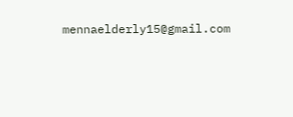mennaelderly15@gmail.com